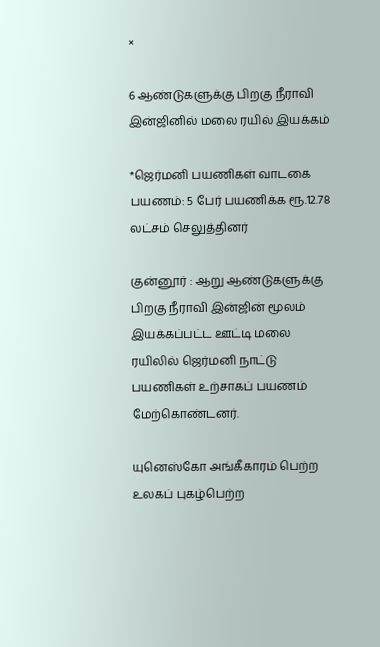×

6 ஆண்டுகளுக்கு பிறகு நீராவி இன்ஜினில் மலை ரயில் இயக்கம்

*ஜெர்மனி பயணிகள் வாடகை பயணம்: 5 பேர் பயணிக்க ரூ.12.78 லட்சம் செலுத்தினர்

குன்னூர் : ஆறு ஆண்டுகளுக்கு பிறகு நீராவி இன்ஜின் மூலம் இயக்கப்பட்ட ஊட்டி மலை ரயிலில் ஜெர்மனி நாட்டு பயணிகள் உற்சாகப் பயணம் மேற்கொண்டனர்.

யுனெஸ்கோ அங்கீகாரம் பெற்ற உலகப் புகழ்பெற்ற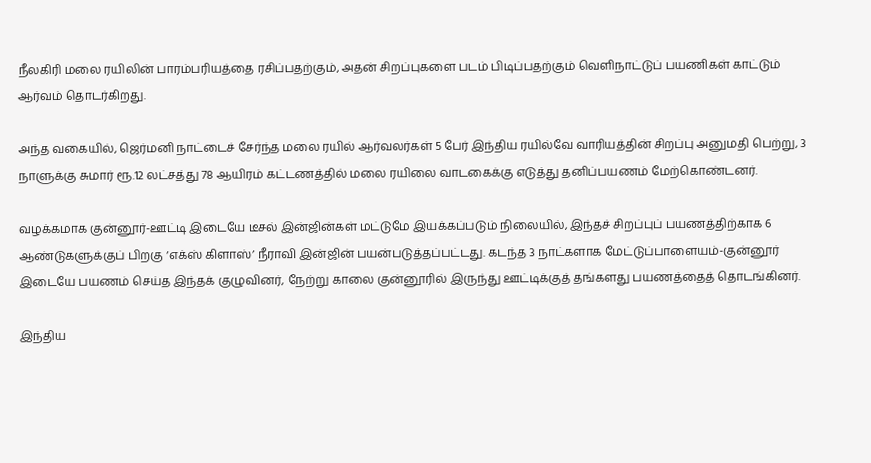நீலகிரி மலை ரயிலின் பாரம்பரியத்தை ரசிப்பதற்கும், அதன் சிறப்புகளை படம் பிடிப்பதற்கும் வெளிநாட்டுப் பயணிகள் காட்டும் ஆர்வம் தொடர்கிறது.

அந்த வகையில், ஜெர்மனி நாட்டைச் சேர்ந்த மலை ரயில் ஆர்வலர்கள் 5 பேர் இந்திய ரயில்வே வாரியத்தின் சிறப்பு அனுமதி பெற்று, 3 நாளுக்கு சுமார் ரூ.12 லட்சத்து 78 ஆயிரம் கட்டணத்தில் மலை ரயிலை வாடகைக்கு எடுத்து தனிப்பயணம் மேற்கொண்டனர்.

வழக்கமாக குன்னூர்-ஊட்டி இடையே டீசல் இன்ஜின்கள் மட்டுமே இயக்கப்படும் நிலையில், இந்தச் சிறப்புப் பயணத்திற்காக 6 ஆண்டுகளுக்குப் பிறகு ‘எக்ஸ் கிளாஸ்’ நீராவி இன்ஜின் பயன்படுத்தப்பட்டது. கடந்த 3 நாட்களாக மேட்டுப்பாளையம்-குன்னூர் இடையே பயணம் செய்த இந்தக் குழுவினர், நேற்று காலை குன்னூரில் இருந்து ஊட்டிக்குத் தங்களது பயணத்தைத் தொடங்கினர்.

இந்திய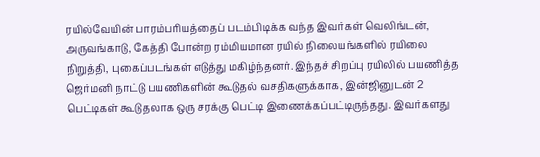ரயில்வேயின் பாரம்பரியத்தைப் படம்பிடிக்க வந்த இவர்கள் வெலிங்டன், அருவங்காடு, கேத்தி போன்ற ரம்மியமான ரயில் நிலையங்களில் ரயிலை நிறுத்தி, புகைப்படங்கள் எடுத்து மகிழ்ந்தனர். இந்தச் சிறப்பு ரயிலில் பயணித்த ஜெர்மனி நாட்டு பயணிகளின் கூடுதல் வசதிகளுக்காக, இன்ஜினுடன் 2 பெட்டிகள் கூடுதலாக ஒரு சரக்கு பெட்டி இணைக்கப்பட்டிருந்தது. இவர்களது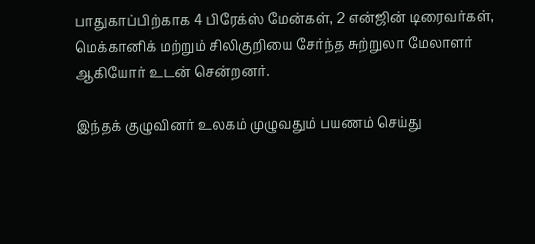பாதுகாப்பிற்காக 4 பிரேக்ஸ் மேன்கள், 2 என்ஜின் டிரைவர்கள், மெக்கானிக் மற்றும் சிலிகுறியை சேர்ந்த சுற்றுலா மேலாளர் ஆகியோர் உடன் சென்றனர்.

இந்தக் குழுவினர் உலகம் முழுவதும் பயணம் செய்து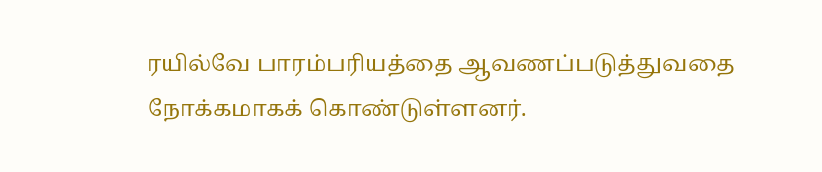ரயில்வே பாரம்பரியத்தை ஆவணப்படுத்துவதை நோக்கமாகக் கொண்டுள்ளனர்.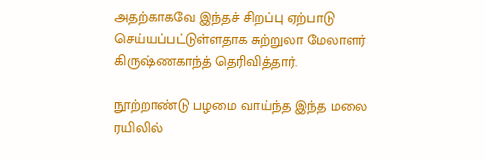அதற்காகவே இந்தச் சிறப்பு ஏற்பாடு செய்யப்பட்டுள்ளதாக சுற்றுலா மேலாளர் கிருஷ்ணகாந்த் தெரிவித்தார்.

நூற்றாண்டு பழமை வாய்ந்த இந்த மலை ரயிலில்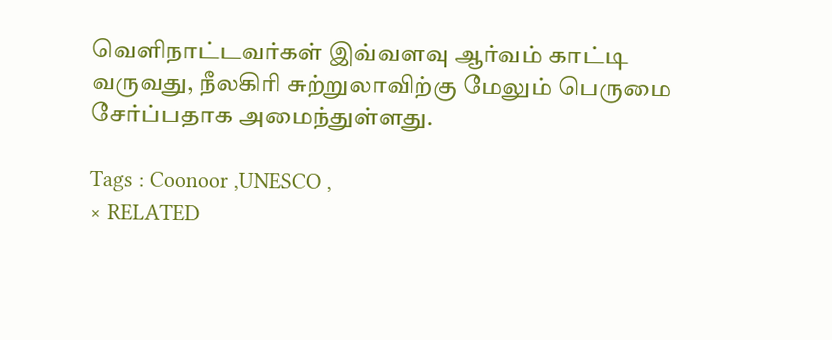வெளிநாட்டவர்கள் இவ்வளவு ஆர்வம் காட்டி வருவது, நீலகிரி சுற்றுலாவிற்கு மேலும் பெருமை சேர்ப்பதாக அமைந்துள்ளது.

Tags : Coonoor ,UNESCO ,
× RELATED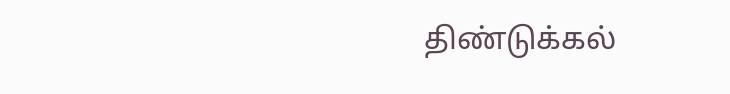திண்டுக்கல்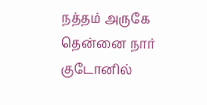நத்தம் அருகே தென்னை நார் குடோனில்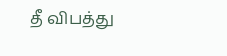தீ விபத்து